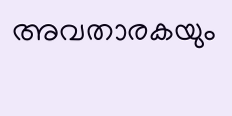അവതാരകയും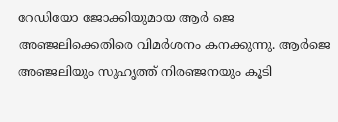റേഡിയോ ജോക്കിയുമായ ആർ ജെ അഞ്ജലിക്കെതിരെ വിമർശനം കനക്കുന്നു. ആര്‍ജെ അഞ്ജലിയും സുഹൃത്ത് നിരഞ്ജനയും കൂടി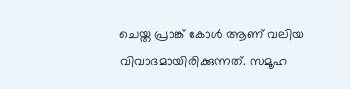ചെയ്ത പ്രാങ്ക് കോള്‍ ആണ് വലിയ വിവാദമായിരിക്കുന്നത്. സമൂഹ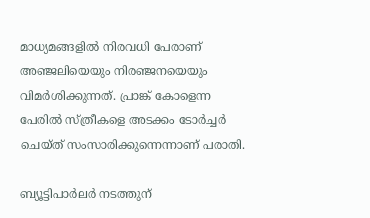മാധ്യമങ്ങളില്‍ നിരവധി പേരാണ് അഞ്ജലിയെയും നിരഞ്ജനയെയും വിമര്‍ശിക്കുന്നത്. പ്രാങ്ക് കോളെന്ന പേരില്‍ സ്ത്രീകളെ അടക്കം ടോർച്ചർ ചെയ്ത് സംസാരിക്കുന്നെന്നാണ് പരാതി.

ബ്യൂട്ടിപാർലർ നടത്തുന്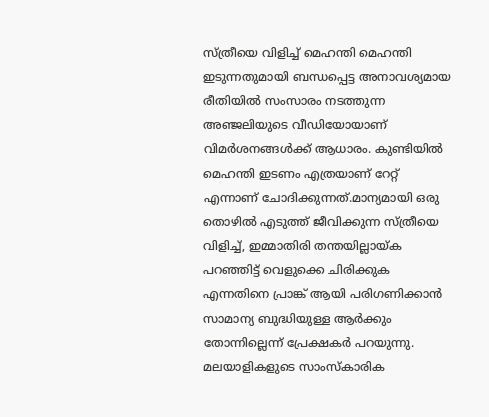സ്ത്രീയെ വിളിച്ച്‌ മെഹന്തി മെഹന്തി ഇടുന്നതുമായി ബന്ധപ്പെട്ട അനാവശ്യമായ രീതിയില്‍ സംസാരം നടത്തുന്ന അഞ്ജലിയുടെ വീഡിയോയാണ് വിമർശനങ്ങള്‍ക്ക് ആധാരം. കുണ്ടിയില്‍ മെഹന്തി ഇടണം എത്രയാണ് റേറ്റ് എന്നാണ് ചോദിക്കുന്നത്.മാന്യമായി ഒരു തൊഴില്‍ എടുത്ത് ജീവിക്കുന്ന സ്ത്രീയെ വിളിച്ച്‌, ഇമ്മാതിരി തന്തയില്ലായ്ക പറഞ്ഞിട്ട് വെളുക്കെ ചിരിക്കുക എന്നതിനെ പ്രാങ്ക് ആയി പരിഗണിക്കാൻ സാമാന്യ ബുദ്ധിയുള്ള ആർക്കും തോന്നില്ലെന്ന് പ്രേക്ഷകർ പറയുന്നു. മലയാളികളുടെ സാംസ്കാരിക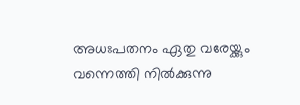അധഃപതനം ഏതു വരേയ്ക്കും വന്നെത്തി നില്‍ക്കുന്നു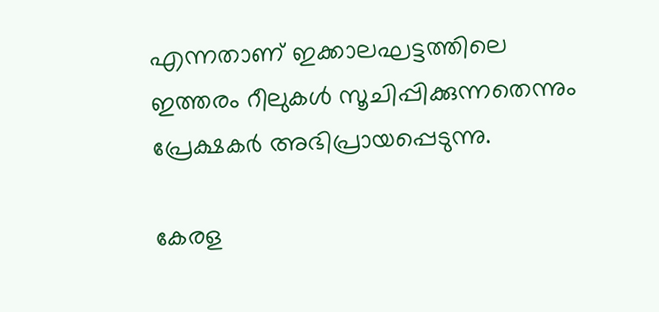എന്നതാണ് ഇക്കാലഘട്ടത്തിലെ ഇത്തരം റീലുകള്‍ സൂചിപ്പിക്കുന്നതെന്നും പ്രേക്ഷകർ അഭിപ്രായപ്പെടുന്നു.

കേരള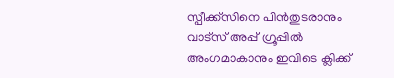സ്പീക്ക്സിനെ പിൻതുടരാനും വാട്സ് അപ്പ് ഗ്രൂപ്പിൽ അംഗമാകാനും ഇവിടെ ക്ലിക്ക്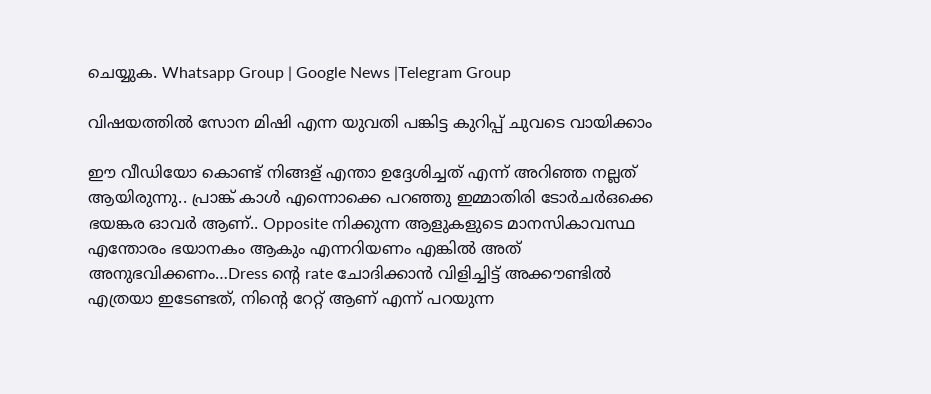ചെയ്യുക. Whatsapp Group | Google News |Telegram Group

വിഷയത്തില്‍ സോന മിഷി എന്ന യുവതി പങ്കിട്ട കുറിപ്പ് ചുവടെ വായിക്കാം

ഈ വീഡിയോ കൊണ്ട് നിങ്ങള് എന്താ ഉദ്ദേശിച്ചത് എന്ന് അറിഞ്ഞ നല്ലത് ആയിരുന്നു.. പ്രാങ്ക് കാള്‍ എന്നൊക്കെ പറഞ്ഞു ഇമ്മാതിരി ടോർചർഒക്കെ ഭയങ്കര ഓവർ ആണ്.. Opposite നിക്കുന്ന ആളുകളുടെ മാനസികാവസ്ഥ എന്തോരം ഭയാനകം ആകും എന്നറിയണം എങ്കില്‍ അത് അനുഭവിക്കണം…Dress ന്റെ rate ചോദിക്കാൻ വിളിച്ചിട്ട് അക്കൗണ്ടില്‍ എത്രയാ ഇടേണ്ടത്, നിന്റെ റേറ്റ് ആണ് എന്ന് പറയുന്ന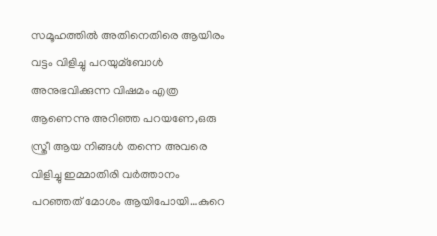സമൂഹത്തില്‍ അതിനെതിരെ ആയിരം വട്ടം വിളിച്ചു പറയുമ്ബോള്‍ അനുഭവിക്കുന്ന വിഷമം എത്ര ആണെന്നു അറിഞ്ഞ പറയണേ,ഒരു സ്ത്രീ ആയ നിങ്ങള്‍ തന്നെ അവരെ വിളിച്ചു ഇമ്മാതിരി വർത്താനം പറഞ്ഞത് മോശം ആയിപോയി…കുറെ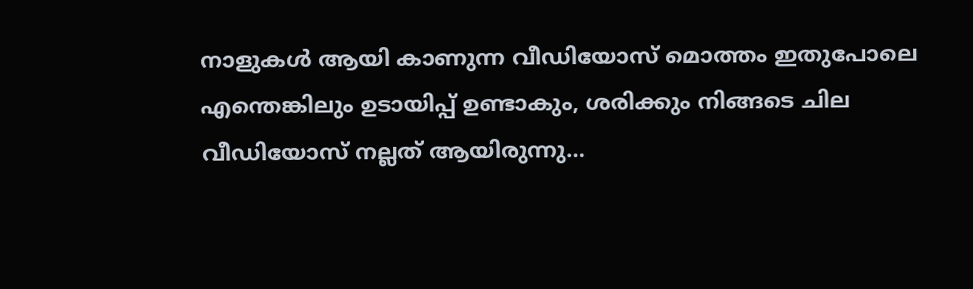നാളുകള്‍ ആയി കാണുന്ന വീഡിയോസ് മൊത്തം ഇതുപോലെ എന്തെങ്കിലും ഉടായിപ്പ് ഉണ്ടാകും, ശരിക്കും നിങ്ങടെ ചില വീഡിയോസ് നല്ലത് ആയിരുന്നു…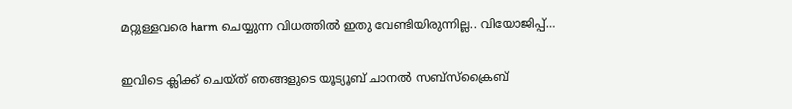മറ്റുള്ളവരെ harm ചെയ്യുന്ന വിധത്തില്‍ ഇതു വേണ്ടിയിരുന്നില്ല.. വിയോജിപ്പ്…

ഇവിടെ ക്ലിക്ക് ചെയ്ത് ഞങ്ങളുടെ യൂട്യൂബ് ചാനൽ സബ്സ്ക്രൈബ്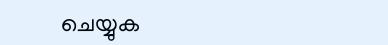ചെയ്യുക